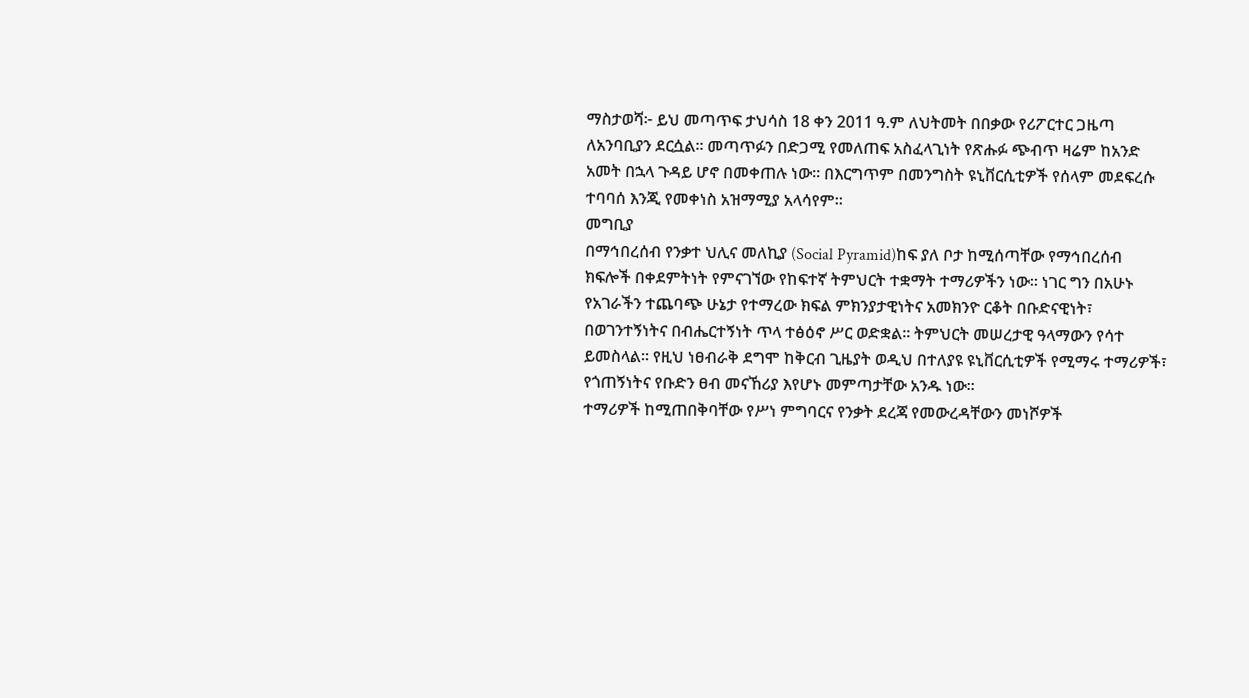ማስታወሻ፦ ይህ መጣጥፍ ታህሳስ 18 ቀን 2011 ዓ.ም ለህትመት በበቃው የሪፖርተር ጋዜጣ ለአንባቢያን ደርሷል። መጣጥፉን በድጋሚ የመለጠፍ አስፈላጊነት የጽሑፉ ጭብጥ ዛሬም ከአንድ አመት በኋላ ጉዳይ ሆኖ በመቀጠሉ ነው። በእርግጥም በመንግስት ዩኒቨርሲቲዎች የሰላም መደፍረሱ ተባባሰ እንጂ የመቀነስ አዝማሚያ አላሳየም።
መግቢያ
በማኅበረሰብ የንቃተ ህሊና መለኪያ (Social Pyramid)ከፍ ያለ ቦታ ከሚሰጣቸው የማኅበረሰብ ክፍሎች በቀደምትነት የምናገኘው የከፍተኛ ትምህርት ተቋማት ተማሪዎችን ነው። ነገር ግን በአሁኑ የአገራችን ተጨባጭ ሁኔታ የተማረው ክፍል ምክንያታዊነትና አመክንዮ ርቆት በቡድናዊነት፣ በወገንተኝነትና በብሔርተኝነት ጥላ ተፅዕኖ ሥር ወድቋል፡፡ ትምህርት መሠረታዊ ዓላማውን የሳተ ይመስላል። የዚህ ነፀብራቅ ደግሞ ከቅርብ ጊዜያት ወዲህ በተለያዩ ዩኒቨርሲቲዎች የሚማሩ ተማሪዎች፣ የጎጠኝነትና የቡድን ፀብ መናኸሪያ እየሆኑ መምጣታቸው አንዱ ነው።
ተማሪዎች ከሚጠበቅባቸው የሥነ ምግባርና የንቃት ደረጃ የመውረዳቸውን መነሾዎች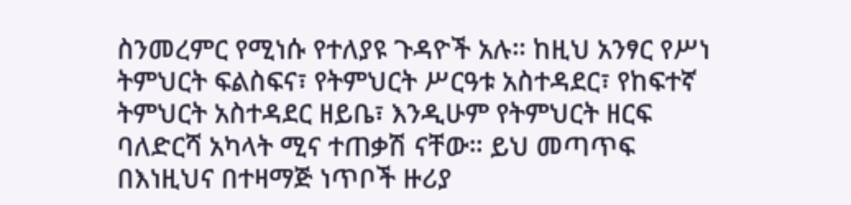ስንመረምር የሚነሱ የተለያዩ ጉዳዮች አሉ። ከዚህ አንፃር የሥነ ትምህርት ፍልስፍና፣ የትምህርት ሥርዓቱ አስተዳደር፣ የከፍተኛ ትምህርት አስተዳደር ዘይቤ፣ እንዲሁም የትምህርት ዘርፍ ባለድርሻ አካላት ሚና ተጠቃሽ ናቸው። ይህ መጣጥፍ በእነዚህና በተዛማጅ ነጥቦች ዙሪያ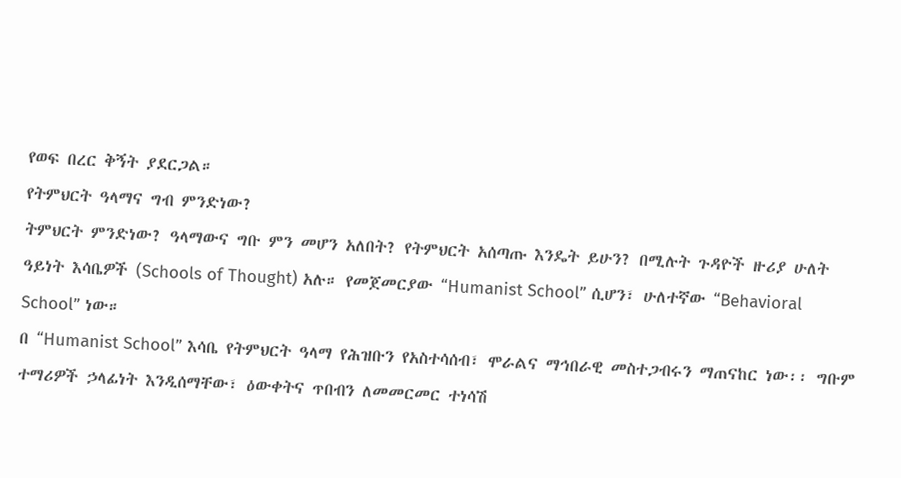የወፍ በረር ቅኝት ያደርጋል።
የትምህርት ዓላማና ግብ ምንድነው?
ትምህርት ምንድነው? ዓላማውና ግቡ ምን መሆን አለበት? የትምህርት አሰጣጡ እንዴት ይሁን? በሚሉት ጉዳዮች ዙሪያ ሁለት ዓይነት እሳቤዎች (Schools of Thought) አሉ። የመጀመርያው “Humanist School” ሲሆን፣ ሁለተኛው “Behavioral School” ነው።
በ “Humanist School” እሳቤ የትምህርት ዓላማ የሕዝቡን የአስተሳሰብ፣ ሞራልና ማኅበራዊ መስተጋብሩን ማጠናከር ነው፡፡ ግቡም ተማሪዎች ኃላፊነት እንዲሰማቸው፣ ዕውቀትና ጥበብን ለመመርመር ተነሳሽ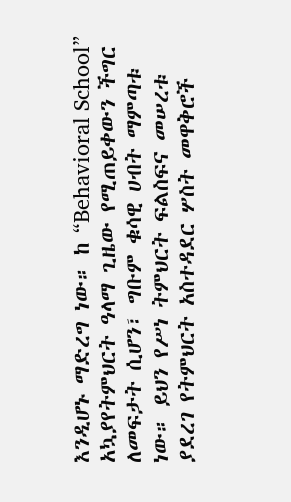እንዲሆኑ ማድረግ ነው። ከ “Behavioral School” አኳያየትምህርት ዓላማ ጊዜው የሚጠይቀውን ችግር ለመፍታት ሲሆን፣ ግቡም ቁሳዊ ሀብት ማምጣቱ ነው። ይህን የሥነ ትምህርት ፍልስፍና መሠረቱ ያደረገ የትምህርት አስተዳደር ሦስት መዋቅሮች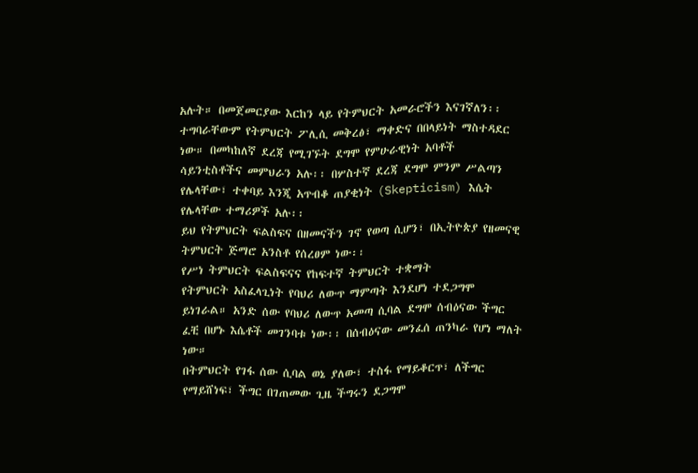አሉት። በመጀመርያው እርከን ላይ የትምህርት አመራሮችን እናገኛለን፡፡ ተግባራቸውም የትምህርት ፖሊሲ መቅረፅ፣ ማቀድና በበላይነት ማስተዳደር ነው። በመካከለኛ ደረጃ የሚገኙት ደግሞ የምሁራዊነት አባቶች ሳይንቲስቶችና መምህራን አሉ፡፡ በሦስተኛ ደረጃ ደግሞ ምንም ሥልጣን የሌላቸው፣ ተቀባይ እንጂ አጥብቆ ጠያቂነት (Skepticism) እሴት የሌላቸው ተማሪዎች አሉ፡፡
ይህ የትምህርት ፍልስፍና በዘመናችን ገኖ የወጣ ሲሆን፣ በኢትዮጵያ የዘመናዊ ትምህርት ጅማሮ አንስቶ የሰረፀም ነው፡፡
የሥነ ትምህርት ፍልስፍናና የከፍተኛ ትምህርት ተቋማት
የትምህርት አስፈላጊነት የባህሪ ለውጥ ማምጣት እንደሆነ ተደጋግሞ ይነገራል። አንድ ሰው የባህሪ ለውጥ አመጣ ሲባል ደግሞ ሰብዕናው ችግር ፈቺ በሆኑ እሴቶች መገንባቱ ነው፡፡ በሰብዕናው መንፈሰ ጠንካራ የሆነ ማለት ነው።
በትምህርት የገፋ ሰው ሲባል ወኔ ያለው፣ ተስፋ የማይቆርጥ፣ ለችግር የማይሸነፍ፣ ችግር በገጠመው ጊዜ ችግሩን ደጋግሞ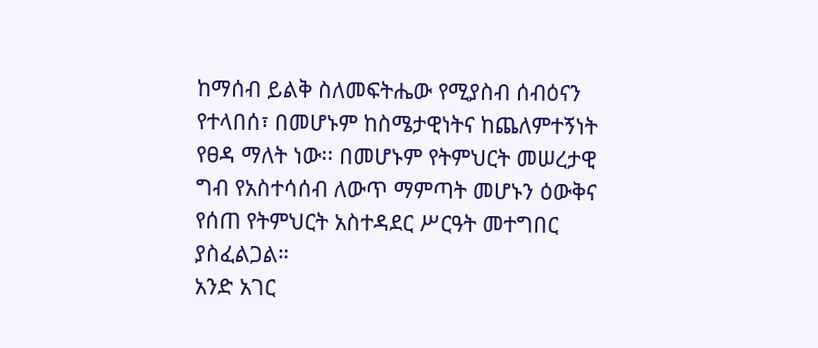ከማሰብ ይልቅ ስለመፍትሔው የሚያስብ ሰብዕናን የተላበሰ፣ በመሆኑም ከስሜታዊነትና ከጨለምተኝነት የፀዳ ማለት ነው፡፡ በመሆኑም የትምህርት መሠረታዊ ግብ የአስተሳሰብ ለውጥ ማምጣት መሆኑን ዕውቅና የሰጠ የትምህርት አስተዳደር ሥርዓት መተግበር ያስፈልጋል።
አንድ አገር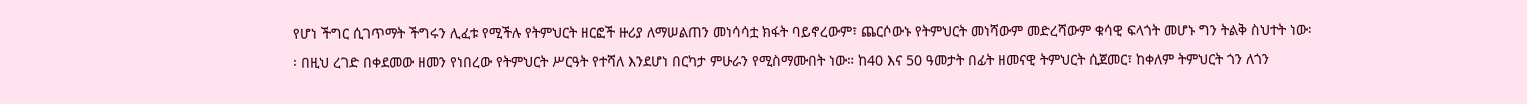የሆነ ችግር ሲገጥማት ችግሩን ሊፈቱ የሚችሉ የትምህርት ዘርፎች ዙሪያ ለማሠልጠን መነሳሳቷ ክፋት ባይኖረውም፣ ጨርሶውኑ የትምህርት መነሻውም መድረሻውም ቁሳዊ ፍላጎት መሆኑ ግን ትልቅ ስህተት ነው፡፡ በዚህ ረገድ በቀደመው ዘመን የነበረው የትምህርት ሥርዓት የተሻለ እንደሆነ በርካታ ምሁራን የሚስማሙበት ነው። ከ40 እና 50 ዓመታት በፊት ዘመናዊ ትምህርት ሲጀመር፣ ከቀለም ትምህርት ጎን ለጎን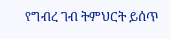የግብረ ገብ ትምህርት ይሰጥ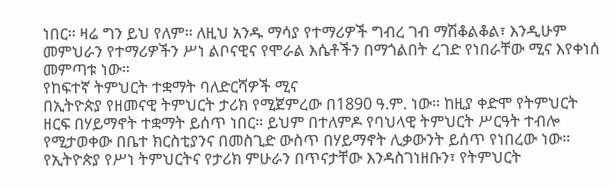ነበር፡፡ ዛሬ ግን ይህ የለም፡፡ ለዚህ አንዱ ማሳያ የተማሪዎች ግብረ ገብ ማሽቆልቆል፣ እንዲሁም መምህራን የተማሪዎችን ሥነ ልቦናዊና የሞራል እሴቶችን በማጎልበት ረገድ የነበራቸው ሚና እየቀነሰ መምጣቱ ነው።
የከፍተኛ ትምህርት ተቋማት ባለድርሻዎች ሚና
በኢትዮጵያ የዘመናዊ ትምህርት ታሪክ የሚጀምረው በ1890 ዓ.ም. ነው። ከዚያ ቀድሞ የትምህርት ዘርፍ በሃይማኖት ተቋማት ይሰጥ ነበር። ይህም በተለምዶ የባህላዊ ትምህርት ሥርዓት ተብሎ የሚታወቀው በቤተ ክርስቲያንና በመስጊድ ውስጥ በሃይማኖት ሊቃውንት ይሰጥ የነበረው ነው። የኢትዮጵያ የሥነ ትምህርትና የታሪክ ምሁራን በጥናታቸው እንዳስገነዘቡን፣ የትምህርት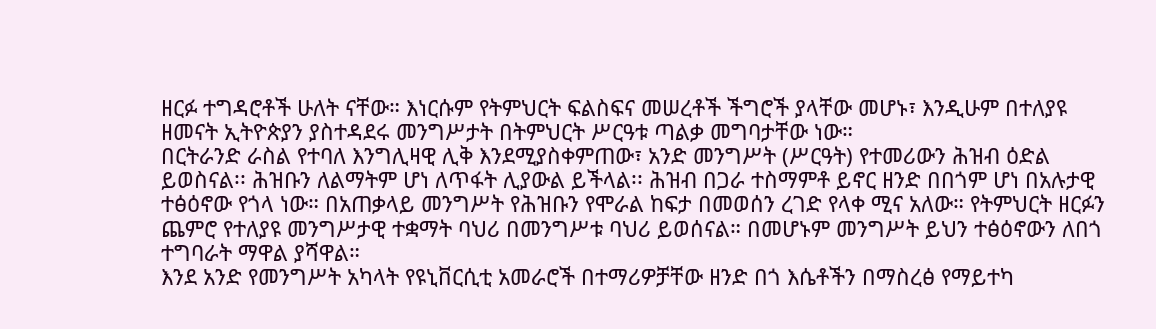ዘርፉ ተግዳሮቶች ሁለት ናቸው። እነርሱም የትምህርት ፍልስፍና መሠረቶች ችግሮች ያላቸው መሆኑ፣ እንዲሁም በተለያዩ ዘመናት ኢትዮጵያን ያስተዳደሩ መንግሥታት በትምህርት ሥርዓቱ ጣልቃ መግባታቸው ነው።
በርትራንድ ራስል የተባለ እንግሊዛዊ ሊቅ እንደሚያስቀምጠው፣ አንድ መንግሥት (ሥርዓት) የተመሪውን ሕዝብ ዕድል ይወስናል፡፡ ሕዝቡን ለልማትም ሆነ ለጥፋት ሊያውል ይችላል፡፡ ሕዝብ በጋራ ተስማምቶ ይኖር ዘንድ በበጎም ሆነ በአሉታዊ ተፅዕኖው የጎላ ነው። በአጠቃላይ መንግሥት የሕዝቡን የሞራል ከፍታ በመወሰን ረገድ የላቀ ሚና አለው። የትምህርት ዘርፉን ጨምሮ የተለያዩ መንግሥታዊ ተቋማት ባህሪ በመንግሥቱ ባህሪ ይወሰናል። በመሆኑም መንግሥት ይህን ተፅዕኖውን ለበጎ ተግባራት ማዋል ያሻዋል።
እንደ አንድ የመንግሥት አካላት የዩኒቨርሲቲ አመራሮች በተማሪዎቻቸው ዘንድ በጎ እሴቶችን በማስረፅ የማይተካ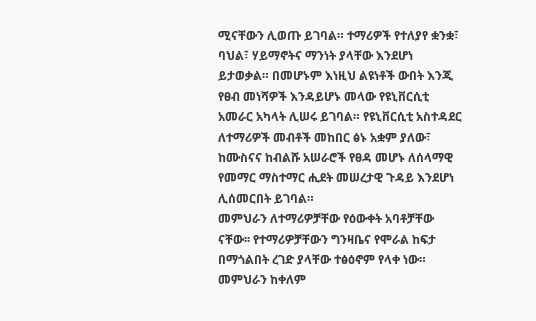ሚናቸውን ሊወጡ ይገባል። ተማሪዎች የተለያየ ቋንቋ፣ ባህል፣ ሃይማኖትና ማንነት ያላቸው እንደሆነ ይታወቃል። በመሆኑም እነዚህ ልዩነቶች ውበት እንጂ የፀብ መነሻዎች እንዳይሆኑ መላው የዩኒቨርሲቲ አመራር አካላት ሊሠሩ ይገባል። የዩኒቨርሲቲ አስተዳደር ለተማሪዎች መብቶች መከበር ፅኑ አቋም ያለው፣ ከሙስናና ከብልሹ አሠራሮች የፀዳ መሆኑ ለሰላማዊ የመማር ማስተማር ሒደት መሠረታዊ ጉዳይ እንደሆነ ሊሰመርበት ይገባል።
መምህራን ለተማሪዎቻቸው የዕውቀት አባቶቻቸው ናቸው፡፡ የተማሪዎቻቸውን ግንዛቤና የሞራል ከፍታ በማጎልበት ረገድ ያላቸው ተፅዕኖም የላቀ ነው። መምህራን ከቀለም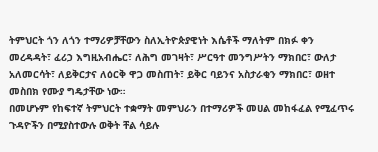ትምህርት ጎን ለጎን ተማሪዎቻቸውን ስለኢትዮጵያዊነት እሴቶች ማለትም በክፉ ቀን መረዳዳት፣ ፈሪኃ እግዚአብሔር፣ ለሕግ መገዛት፣ ሥርዓተ መንግሥትን ማክበር፣ ውለታ አለመርሳት፣ ለይቅርታና ለዕርቅ ዋጋ መስጠት፣ ይቅር ባይንና አስታራቂን ማክበር፣ ወዘተ መስበክ የሙያ ግዴታቸው ነው።
በመሆኑም የከፍተኛ ትምህርት ተቋማት መምህራን በተማሪዎች መሀል መከፋፈል የሚፈጥሩ ጉዳዮችን በሚያስተውሉ ወቅት ቸል ሳይሉ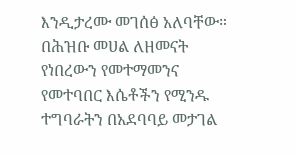እንዲታረሙ መገሰፅ አለባቸው። በሕዝቡ መሀል ለዘመናት የነበረውን የመተማመንና የመተባበር እሴቶችን የሚንዱ ተግባራትን በአደባባይ መታገል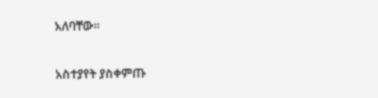አለባቸው።

አስተያየት ያስቀምጡ